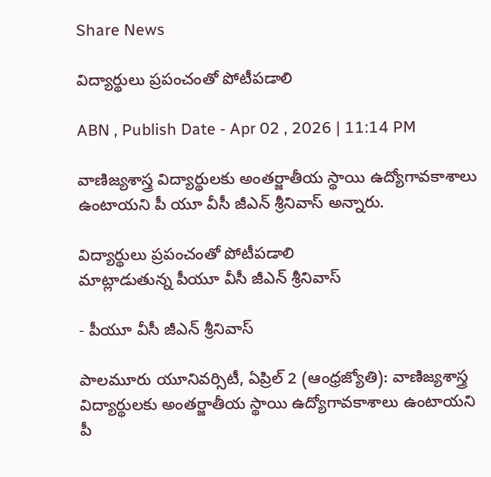Share News

విద్యార్థులు ప్రపంచంతో పోటీపడాలి

ABN , Publish Date - Apr 02 , 2026 | 11:14 PM

వాణిజ్యశాస్త్ర విద్యార్థులకు అంతర్జాతీయ స్థాయి ఉద్యోగావకాశాలు ఉంటాయని పీ యూ వీసీ జీఎన్‌ శ్రీనివాస్‌ అన్నారు.

విద్యార్థులు ప్రపంచంతో పోటీపడాలి
మాట్లాడుతున్న పీయూ వీసీ జీఎన్‌ శ్రీనివాస్‌

- పీయూ వీసీ జీఎన్‌ శ్రీనివాస్‌

పాలమూరు యూనివర్సిటీ, ఏప్రిల్‌ 2 (ఆంధ్రజ్యోతి): వాణిజ్యశాస్త్ర విద్యార్థులకు అంతర్జాతీయ స్థాయి ఉద్యోగావకాశాలు ఉంటాయని పీ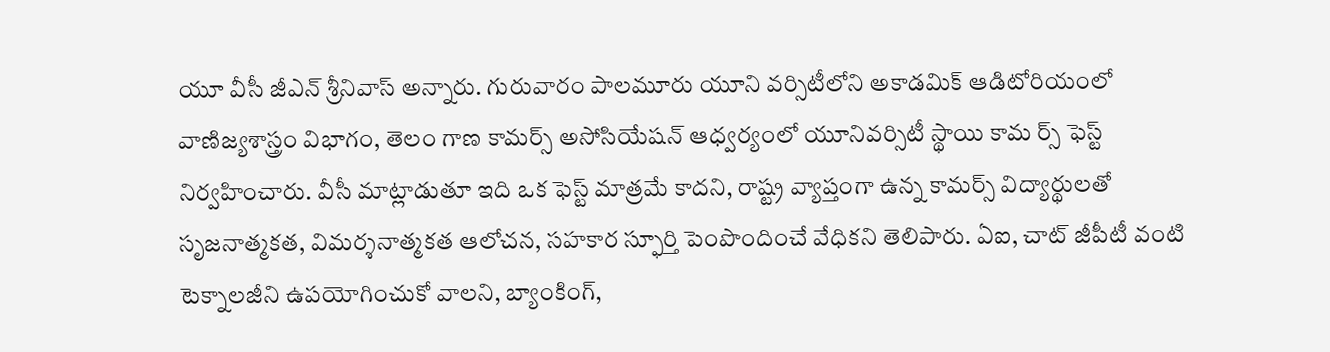యూ వీసీ జీఎన్‌ శ్రీనివాస్‌ అన్నారు. గురువారం పాలమూరు యూని వర్సిటీలోని అకాడమిక్‌ ఆడిటోరియంలో వాణిజ్యశాస్త్రం విభాగం, తెలం గాణ కామర్స్‌ అసోసియేషన్‌ ఆధ్వర్యంలో యూనివర్సిటీ స్థాయి కామ ర్స్‌ ఫెస్ట్‌ నిర్వహించారు. వీసీ మాట్లాడుతూ ఇది ఒక ఫెస్ట్‌ మాత్రమే కాదని, రాష్ట్ర వ్యాప్తంగా ఉన్న కామర్స్‌ విద్యార్థులతో సృజనాత్మకత, విమర్శనాత్మకత ఆలోచన, సహకార స్ఫూర్తి పెంపొందించే వేధికని తెలిపారు. ఏఐ, చాట్‌ జీపీటీ వంటి టెక్నాలజీని ఉపయోగించుకో వాలని, బ్యాంకింగ్‌,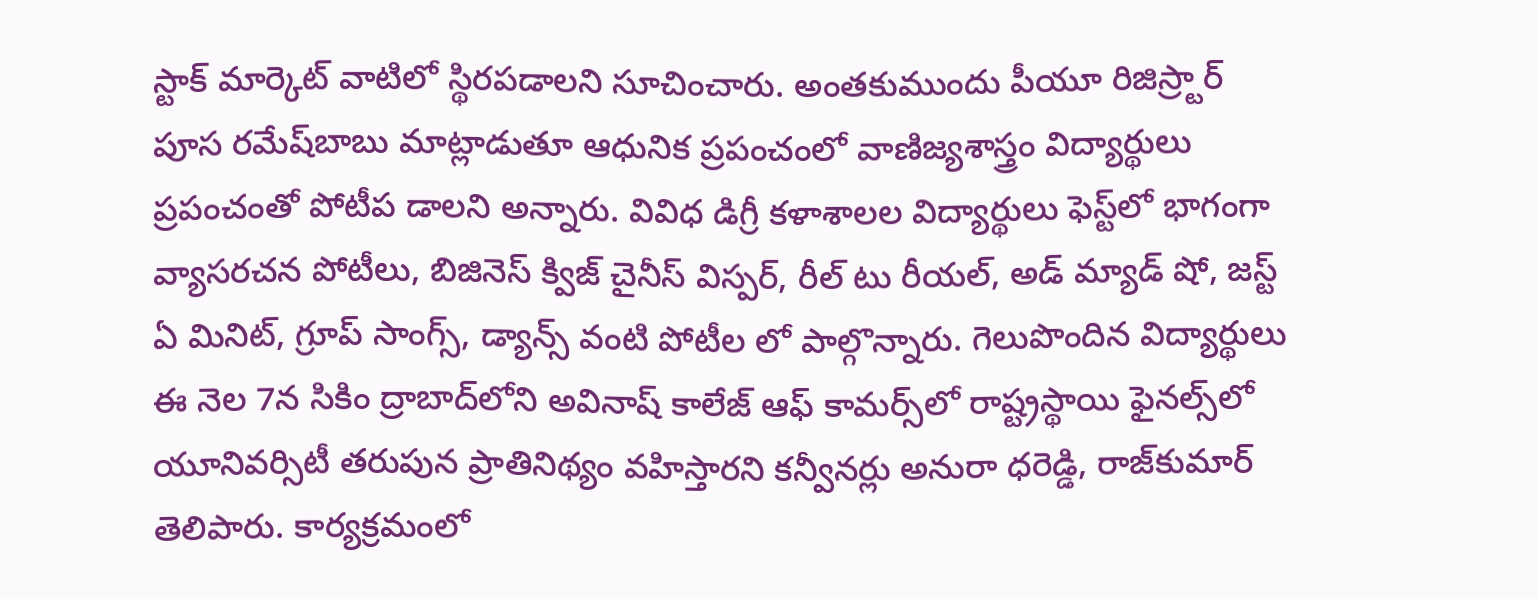స్టాక్‌ మార్కెట్‌ వాటిలో స్థిరపడాలని సూచించారు. అంతకుముందు పీయూ రిజిస్ర్టార్‌ పూస రమేష్‌బాబు మాట్లాడుతూ ఆధునిక ప్రపంచంలో వాణిజ్యశాస్త్రం విద్యార్థులు ప్రపంచంతో పోటీప డాలని అన్నారు. వివిధ డిగ్రీ కళాశాలల విద్యార్థులు ఫెస్ట్‌లో భాగంగా వ్యాసరచన పోటీలు, బిజినెస్‌ క్విజ్‌ చైనీస్‌ విస్పర్‌, రీల్‌ టు రీయల్‌, అడ్‌ మ్యాడ్‌ షో, జస్ట్‌ ఏ మినిట్‌, గ్రూప్‌ సాంగ్స్‌, డ్యాన్స్‌ వంటి పోటీల లో పాల్గొన్నారు. గెలుపొందిన విద్యార్థులు ఈ నెల 7న సికిం ద్రాబాద్‌లోని అవినాష్‌ కాలేజ్‌ ఆఫ్‌ కామర్స్‌లో రాష్ట్రస్థాయి ఫైనల్స్‌లో యూనివర్సిటీ తరుపున ప్రాతినిథ్యం వహిస్తారని కన్వీనర్లు అనురా ధరెడ్డి, రాజ్‌కుమార్‌ తెలిపారు. కార్యక్రమంలో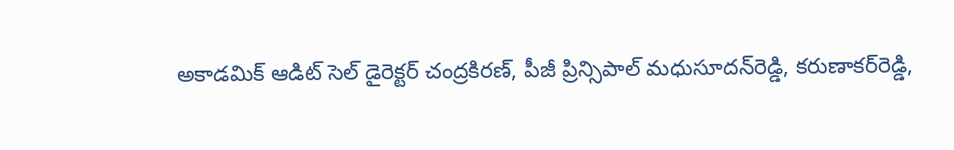అకాడమిక్‌ ఆడిట్‌ సెల్‌ డైరెక్టర్‌ చంద్రకిరణ్‌, పీజీ ప్రిన్సిపాల్‌ మధుసూదన్‌రెడ్డి, కరుణాకర్‌రెడ్డి,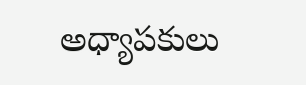అధ్యాపకులు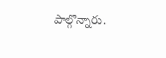పాల్గొన్నారు.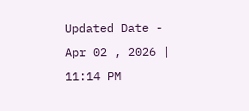Updated Date - Apr 02 , 2026 | 11:14 PM